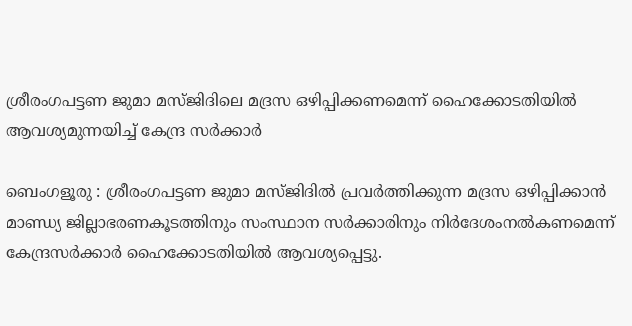ശ്രീരംഗപട്ടണ ജുമാ മസ്ജിദിലെ മദ്രസ ഒഴിപ്പിക്കണമെന്ന് ഹൈക്കോടതിയിൽ ആവശ്യമുന്നയിച്ച് കേന്ദ്ര സർക്കാർ

ബെംഗളൂരു : ശ്രീരംഗപട്ടണ ജുമാ മസ്ജിദിൽ പ്രവർത്തിക്കുന്ന മദ്രസ ഒഴിപ്പിക്കാൻ മാണ്ഡ്യ ജില്ലാഭരണകൂടത്തിനും സംസ്ഥാന സർക്കാരിനും നിർദേശംനൽകണമെന്ന് കേന്ദ്രസർക്കാർ ഹൈക്കോടതിയിൽ ആവശ്യപ്പെട്ടു.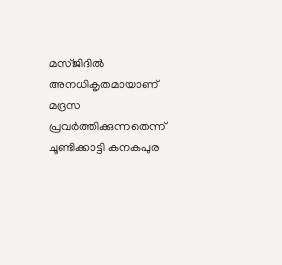മസ്ജിദിൽ അനധികൃതമായാണ് മദ്രസ പ്രവർത്തിക്കുന്നതെന്ന് ചൂണ്ടിക്കാട്ടി കനകപുര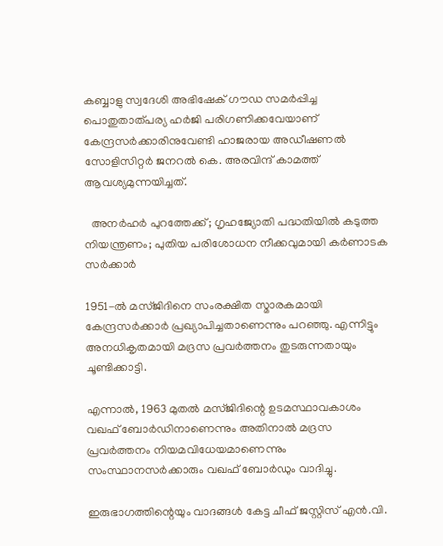കബ്ബാളു സ്വദേശി അഭിഷേക് ഗൗഡ സമർപ്പിച്ച പൊതുതാത്‌പര്യ ഹർജി പരിഗണിക്കവേയാണ് കേന്ദ്രസർക്കാരിനുവേണ്ടി ഹാജരായ അഡീഷണൽ സോളിസിറ്റർ ജനറൽ കെ. അരവിന്ദ് കാമത്ത് ആവശ്യമുന്നയിച്ചത്.

  അനർഹർ പുറത്തേക്ക്; ഗൃഹജ്യോതി പദ്ധതിയിൽ കടുത്ത നിയന്ത്രണം; പുതിയ പരിശോധന നീക്കവുമായി കർണാടക സർക്കാർ

1951-ൽ മസ്ജിദിനെ സംരക്ഷിത സ്മാരകമായി കേന്ദ്രസർക്കാർ പ്രഖ്യാപിച്ചതാണെന്നും പറഞ്ഞു. എന്നിട്ടും അനധികൃതമായി മദ്രസ പ്രവർത്തനം തുടരുന്നതായും ചൂണ്ടിക്കാട്ടി.

എന്നാൽ, 1963 മുതൽ മസ്ജിദിന്റെ ഉടമസ്ഥാവകാശം വഖഫ് ബോർഡിനാണെന്നും അതിനാൽ മദ്രസ പ്രവർത്തനം നിയമവിധേയമാണെന്നും സംസ്ഥാനസർക്കാരും വഖഫ് ബോർഡും വാദിച്ചു.

ഇരുഭാഗത്തിന്റെയും വാദങ്ങൾ കേട്ട ചീഫ് ജസ്റ്റിസ് എൻ.വി.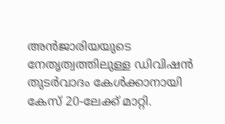അൻജാരിയയുടെ നേതൃത്വത്തിലുള്ള ഡിവിഷൻ തുടർവാദം കേൾക്കാനായി കേസ് 20-ലേക്ക് മാറ്റി.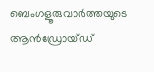ബെംഗളൂരുവാർത്തയുടെ ആൻഡ്രോയ്ഡ്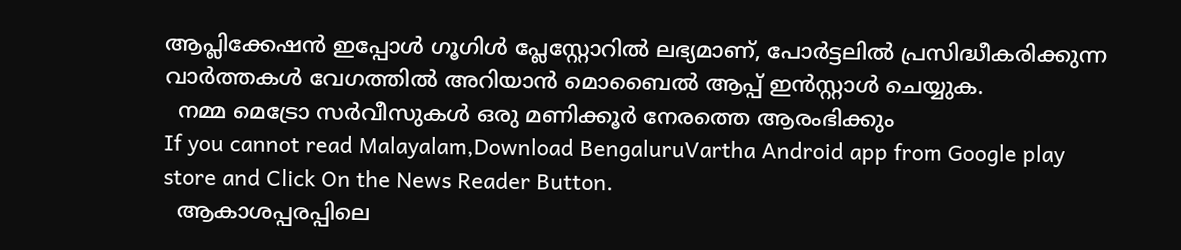ആപ്ലിക്കേഷൻ ഇപ്പോൾ ഗൂഗിൾ പ്ലേസ്റ്റോറിൽ ലഭ്യമാണ്, പോർട്ടലിൽ പ്രസിദ്ധീകരിക്കുന്ന വാർത്തകൾ വേഗത്തിൽ അറിയാൻ മൊബൈൽ ആപ്പ് ഇൻസ്റ്റാൾ ചെയ്യുക.
  നമ്മ മെട്രോ സർവീസുകൾ ഒരു മണിക്കൂർ നേരത്തെ ആരംഭിക്കും
If you cannot read Malayalam,Download BengaluruVartha Android app from Google play store and Click On the News Reader Button.
  ആകാശപ്പരപ്പിലെ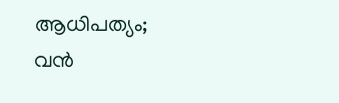ആധിപത്യം; വൻ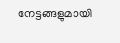നേട്ടങ്ങളുമായി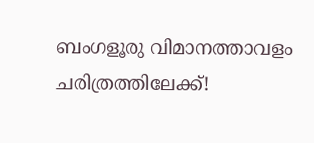ബംഗളൂരു വിമാനത്താവളം ചരിത്രത്തിലേക്ക്!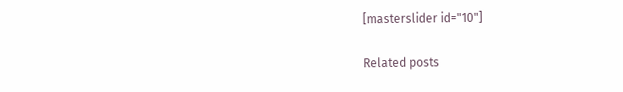[masterslider id="10"]

Related posts